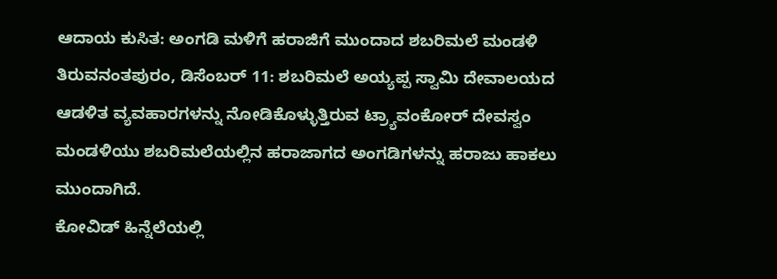ಆದಾಯ ಕುಸಿತ: ಅಂಗಡಿ ಮಳಿಗೆ ಹರಾಜಿಗೆ ಮುಂದಾದ ಶಬರಿಮಲೆ ಮಂಡಳಿ
ತಿರುವನಂತಪುರಂ, ಡಿಸೆಂಬರ್ 11: ಶಬರಿಮಲೆ ಅಯ್ಯಪ್ಪ ಸ್ವಾಮಿ ದೇವಾಲಯದ ಆಡಳಿತ ವ್ಯವಹಾರಗಳನ್ನು ನೋಡಿಕೊಳ್ಳುತ್ತಿರುವ ಟ್ರ್ಯಾವಂಕೋರ್ ದೇವಸ್ವಂ ಮಂಡಳಿಯು ಶಬರಿಮಲೆಯಲ್ಲಿನ ಹರಾಜಾಗದ ಅಂಗಡಿಗಳನ್ನು ಹರಾಜು ಹಾಕಲು ಮುಂದಾಗಿದೆ.
ಕೋವಿಡ್ ಹಿನ್ನೆಲೆಯಲ್ಲಿ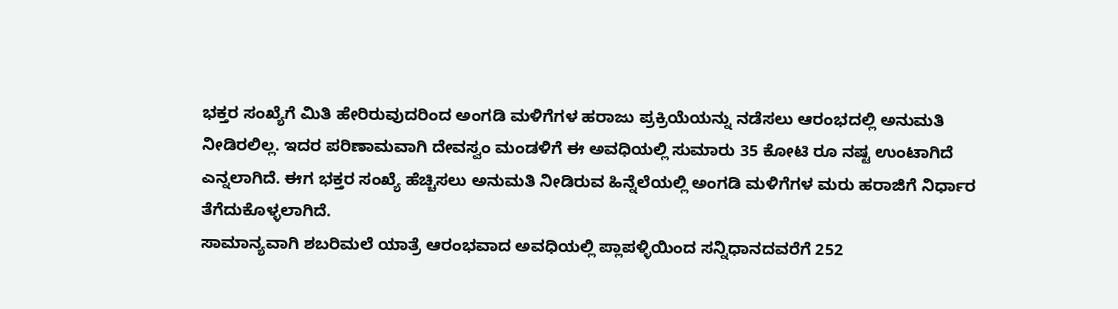ಭಕ್ತರ ಸಂಖ್ಯೆಗೆ ಮಿತಿ ಹೇರಿರುವುದರಿಂದ ಅಂಗಡಿ ಮಳಿಗೆಗಳ ಹರಾಜು ಪ್ರಕ್ರಿಯೆಯನ್ನು ನಡೆಸಲು ಆರಂಭದಲ್ಲಿ ಅನುಮತಿ ನೀಡಿರಲಿಲ್ಲ. ಇದರ ಪರಿಣಾಮವಾಗಿ ದೇವಸ್ವಂ ಮಂಡಳಿಗೆ ಈ ಅವಧಿಯಲ್ಲಿ ಸುಮಾರು 35 ಕೋಟಿ ರೂ ನಷ್ಟ ಉಂಟಾಗಿದೆ ಎನ್ನಲಾಗಿದೆ. ಈಗ ಭಕ್ತರ ಸಂಖ್ಯೆ ಹೆಚ್ಚಿಸಲು ಅನುಮತಿ ನೀಡಿರುವ ಹಿನ್ನೆಲೆಯಲ್ಲಿ ಅಂಗಡಿ ಮಳಿಗೆಗಳ ಮರು ಹರಾಜಿಗೆ ನಿರ್ಧಾರ ತೆಗೆದುಕೊಳ್ಳಲಾಗಿದೆ.
ಸಾಮಾನ್ಯವಾಗಿ ಶಬರಿಮಲೆ ಯಾತ್ರೆ ಆರಂಭವಾದ ಅವಧಿಯಲ್ಲಿ ಪ್ಲಾಪಳ್ಳಿಯಿಂದ ಸನ್ನಿಧಾನದವರೆಗೆ 252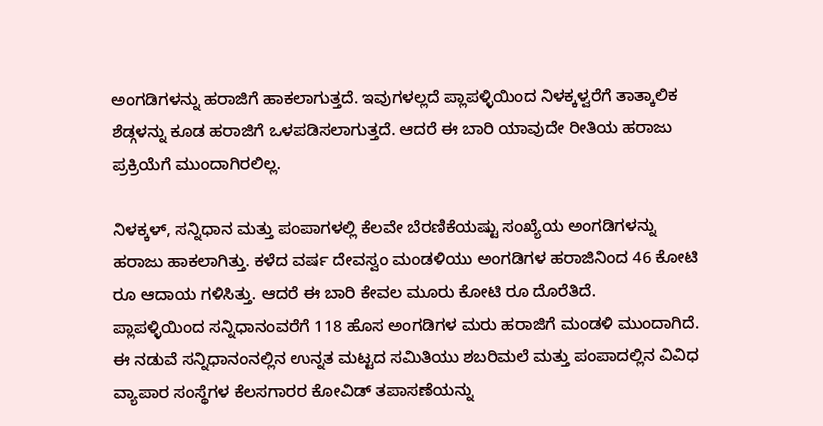ಅಂಗಡಿಗಳನ್ನು ಹರಾಜಿಗೆ ಹಾಕಲಾಗುತ್ತದೆ. ಇವುಗಳಲ್ಲದೆ ಪ್ಲಾಪಳ್ಳಿಯಿಂದ ನಿಳಕ್ಕಳ್ವರೆಗೆ ತಾತ್ಕಾಲಿಕ ಶೆಡ್ಗಳನ್ನು ಕೂಡ ಹರಾಜಿಗೆ ಒಳಪಡಿಸಲಾಗುತ್ತದೆ. ಆದರೆ ಈ ಬಾರಿ ಯಾವುದೇ ರೀತಿಯ ಹರಾಜು ಪ್ರಕ್ರಿಯೆಗೆ ಮುಂದಾಗಿರಲಿಲ್ಲ.

ನಿಳಕ್ಕಳ್, ಸನ್ನಿಧಾನ ಮತ್ತು ಪಂಪಾಗಳಲ್ಲಿ ಕೆಲವೇ ಬೆರಣಿಕೆಯಷ್ಟು ಸಂಖ್ಯೆಯ ಅಂಗಡಿಗಳನ್ನು ಹರಾಜು ಹಾಕಲಾಗಿತ್ತು. ಕಳೆದ ವರ್ಷ ದೇವಸ್ವಂ ಮಂಡಳಿಯು ಅಂಗಡಿಗಳ ಹರಾಜಿನಿಂದ 46 ಕೋಟಿ ರೂ ಆದಾಯ ಗಳಿಸಿತ್ತು. ಆದರೆ ಈ ಬಾರಿ ಕೇವಲ ಮೂರು ಕೋಟಿ ರೂ ದೊರೆತಿದೆ.
ಪ್ಲಾಪಳ್ಳಿಯಿಂದ ಸನ್ನಿಧಾನಂವರೆಗೆ 118 ಹೊಸ ಅಂಗಡಿಗಳ ಮರು ಹರಾಜಿಗೆ ಮಂಡಳಿ ಮುಂದಾಗಿದೆ. ಈ ನಡುವೆ ಸನ್ನಿಧಾನಂನಲ್ಲಿನ ಉನ್ನತ ಮಟ್ಟದ ಸಮಿತಿಯು ಶಬರಿಮಲೆ ಮತ್ತು ಪಂಪಾದಲ್ಲಿನ ವಿವಿಧ ವ್ಯಾಪಾರ ಸಂಸ್ಥೆಗಳ ಕೆಲಸಗಾರರ ಕೋವಿಡ್ ತಪಾಸಣೆಯನ್ನು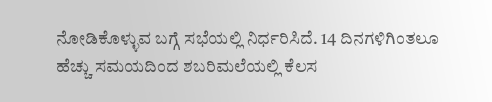ನೋಡಿಕೊಳ್ಳುವ ಬಗ್ಗೆ ಸಭೆಯಲ್ಲಿ ನಿರ್ಧರಿಸಿದೆ. 14 ದಿನಗಳಿಗಿಂತಲೂ ಹೆಚ್ಚು ಸಮಯದಿಂದ ಶಬರಿಮಲೆಯಲ್ಲಿ ಕೆಲಸ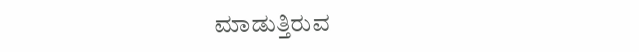ಮಾಡುತ್ತಿರುವ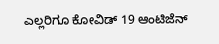ಎಲ್ಲರಿಗೂ ಕೋವಿಡ್ 19 ಆಂಟಿಜೆನ್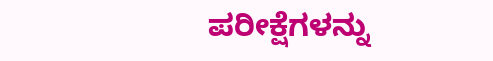ಪರೀಕ್ಷೆಗಳನ್ನು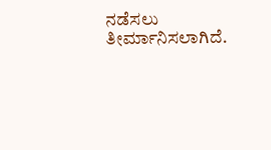ನಡೆಸಲು ತೀರ್ಮಾನಿಸಲಾಗಿದೆ.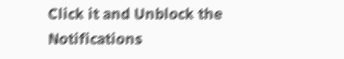Click it and Unblock the Notifications